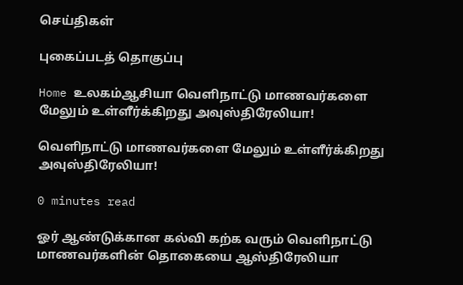செய்திகள்

புகைப்படத் தொகுப்பு

Home உலகம்ஆசியா வெளிநாட்டு மாணவர்களை மேலும் உள்ளீர்க்கிறது அவுஸ்திரேலியா!

வெளிநாட்டு மாணவர்களை மேலும் உள்ளீர்க்கிறது அவுஸ்திரேலியா!

0 minutes read

ஓர் ஆண்டுக்கான கல்வி கற்க வரும் வெளிநாட்டு மாணவர்களின் தொகையை ஆஸ்திரேலியா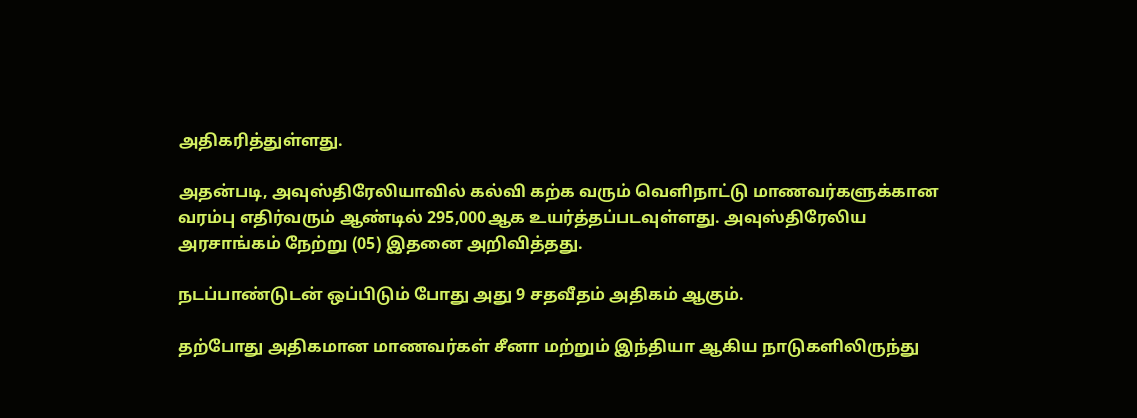அதிகரித்துள்ளது.

அதன்படி, அவுஸ்திரேலியாவில் கல்வி கற்க வரும் வெளிநாட்டு மாணவர்களுக்கான வரம்பு எதிர்வரும் ஆண்டில் 295,000ஆக உயர்த்தப்படவுள்ளது. அவுஸ்திரேலிய அரசாங்கம் நேற்று (05) இதனை அறிவித்தது.

நடப்பாண்டுடன் ஒப்பிடும் போது அது 9 சதவீதம் அதிகம் ஆகும்.

தற்போது அதிகமான மாணவர்கள் சீனா மற்றும் இந்தியா ஆகிய நாடுகளிலிருந்து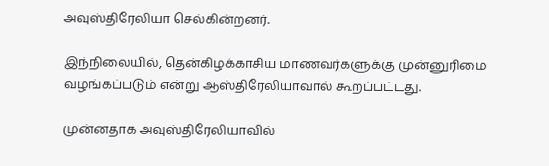அவுஸ்திரேலியா செல்கின்றனர்.

இந்நிலையில், தென்கிழக்காசிய மாணவர்களுக்கு முன்னுரிமை வழங்கப்படும் என்று ஆஸ்திரேலியாவால் கூறப்பட்டது.

முன்னதாக அவுஸ்திரேலியாவில்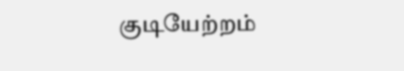குடியேற்றம்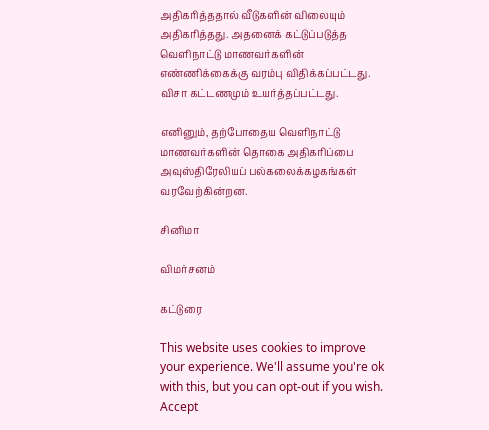அதிகரித்ததால் வீடுகளின் விலையும் அதிகரித்தது. அதனைக் கட்டுப்படுத்த வெளிநாட்டு மாணவர்களின் எண்ணிக்கைக்கு வரம்பு விதிக்கப்பட்டது. விசா கட்டணமும் உயர்த்தப்பட்டது.

எனினும், தற்போதைய வெளிநாட்டு மாணவர்களின் தொகை அதிகரிப்பை அவுஸ்திரேலியப் பல்கலைக்கழகங்கள் வரவேற்கின்றன.

சினிமா

விமர்சனம்

கட்டுரை

This website uses cookies to improve your experience. We'll assume you're ok with this, but you can opt-out if you wish. Accept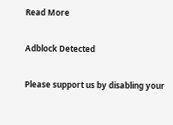Read More

Adblock Detected

Please support us by disabling your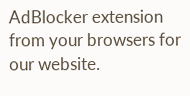AdBlocker extension from your browsers for our website.